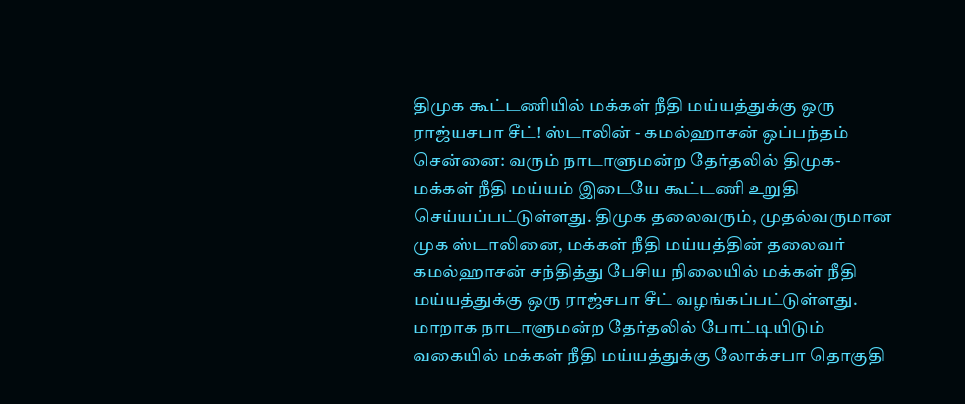திமுக கூட்டணியில் மக்கள் நீதி மய்யத்துக்கு ஒரு ராஜ்யசபா சீட்! ஸ்டாலின் - கமல்ஹாசன் ஒப்பந்தம்
சென்னை: வரும் நாடாளுமன்ற தேர்தலில் திமுக-மக்கள் நீதி மய்யம் இடையே கூட்டணி உறுதி செய்யப்பட்டுள்ளது. திமுக தலைவரும், முதல்வருமான முக ஸ்டாலினை, மக்கள் நீதி மய்யத்தின் தலைவர் கமல்ஹாசன் சந்தித்து பேசிய நிலையில் மக்கள் நீதி மய்யத்துக்கு ஒரு ராஜ்சபா சீட் வழங்கப்பட்டுள்ளது. மாறாக நாடாளுமன்ற தேர்தலில் போட்டியிடும் வகையில் மக்கள் நீதி மய்யத்துக்கு லோக்சபா தொகுதி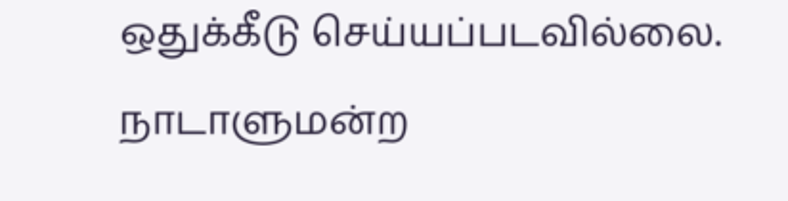ஒதுக்கீடு செய்யப்படவில்லை.
நாடாளுமன்ற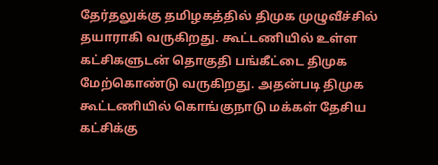தேர்தலுக்கு தமிழகத்தில் திமுக முழுவீச்சில் தயாராகி வருகிறது. கூட்டணியில் உள்ள கட்சிகளுடன் தொகுதி பங்கீட்டை திமுக மேற்கொண்டு வருகிறது. அதன்படி திமுக கூட்டணியில் கொங்குநாடு மக்கள் தேசிய கட்சிக்கு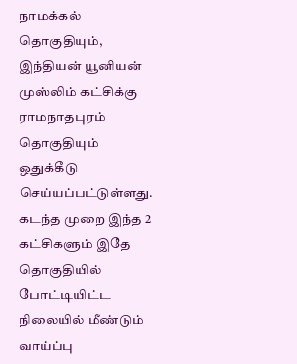நாமக்கல் தொகுதியும், இந்தியன் யூனியன் முஸ்லிம் கட்சிக்கு ராமநாதபுரம் தொகுதியும் ஒதுக்கீடு செய்யப்பட்டுள்ளது. கடந்த முறை இந்த 2 கட்சிகளும் இதே தொகுதியில் போட்டியிட்ட நிலையில் மீண்டும் வாய்ப்பு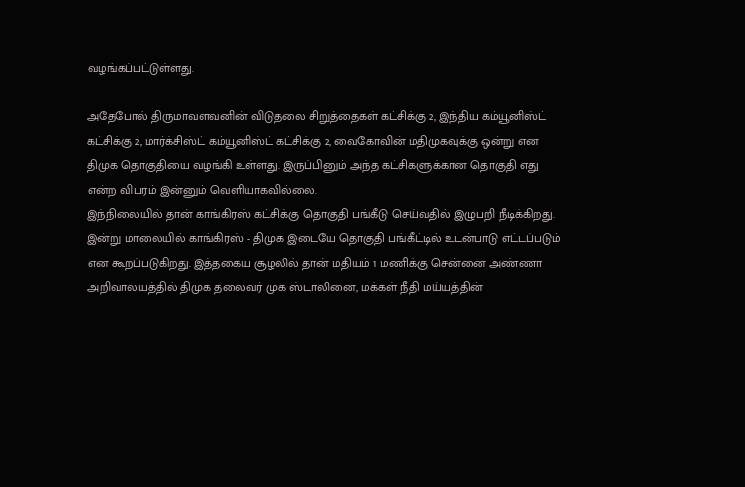வழங்கப்பட்டுள்ளது.

அதேபோல் திருமாவளவனின் விடுதலை சிறுத்தைகள் கட்சிக்கு 2, இந்திய கம்யூனிஸ்ட் கட்சிக்கு 2, மார்க்சிஸ்ட் கம்யூனிஸ்ட் கட்சிக்கு 2, வைகோவின் மதிமுகவுக்கு ஒன்று என திமுக தொகுதியை வழங்கி உள்ளது. இருப்பினும் அந்த கட்சிகளுக்கான தொகுதி எது என்ற விபரம் இன்னும் வெளியாகவில்லை.
இந்நிலையில் தான் காங்கிரஸ் கட்சிக்கு தொகுதி பங்கீடு செய்வதில் இழுபறி நீடிக்கிறது. இன்று மாலையில் காங்கிரஸ் - திமுக இடையே தொகுதி பங்கீட்டில் உடன்பாடு எட்டப்படும் என கூறப்படுகிறது. இத்தகைய சூழலில் தான் மதியம் 1 மணிக்கு சென்னை அண்ணா அறிவாலயத்தில் திமுக தலைவர் முக ஸ்டாலினை, மக்கள் நீதி மய்யத்தின்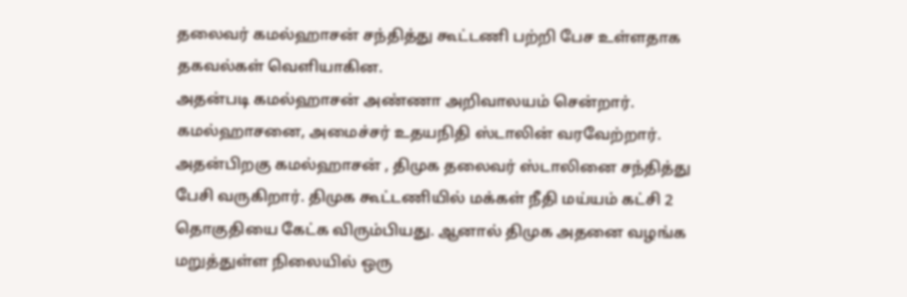தலைவர் கமல்ஹாசன் சந்தித்து கூட்டணி பற்றி பேச உள்ளதாக தகவல்கள் வெளியாகின.
அதன்படி கமல்ஹாசன் அண்ணா அறிவாலயம் சென்றார். கமல்ஹாசனை, அமைச்சர் உதயநிதி ஸ்டாலின் வரவேற்றார். அதன்பிறகு கமல்ஹாசன் , திமுக தலைவர் ஸ்டாலினை சந்தித்து பேசி வருகிறார். திமுக கூட்டணியில் மக்கள் நீதி மய்யம் கட்சி 2 தொகுதியை கேட்க விரும்பியது. ஆனால் திமுக அதனை வழங்க மறுத்துள்ள நிலையில் ஒரு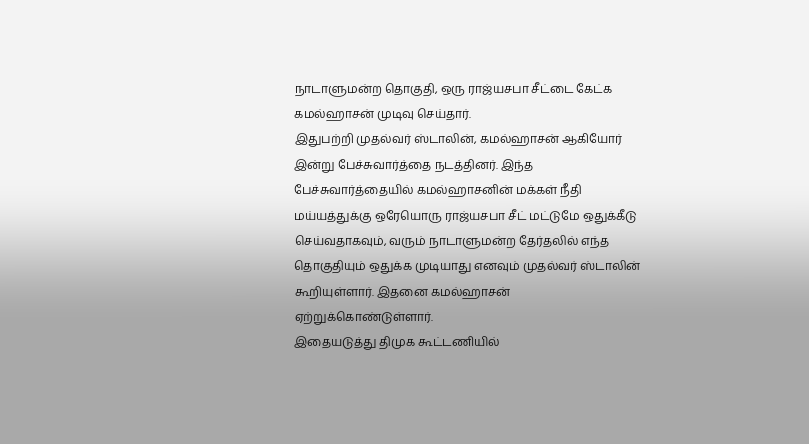நாடாளுமன்ற தொகுதி, ஒரு ராஜ்யசபா சீட்டை கேட்க கமல்ஹாசன் முடிவு செய்தார்.
இதுபற்றி முதல்வர் ஸ்டாலின், கமல்ஹாசன் ஆகியோர் இன்று பேச்சுவார்த்தை நடத்தினர். இந்த பேச்சுவார்த்தையில் கமல்ஹாசனின் மக்கள் நீதி மய்யத்துக்கு ஒரேயொரு ராஜ்யசபா சீட் மட்டுமே ஒதுக்கீடு செய்வதாகவும், வரும் நாடாளுமன்ற தேர்தலில் எந்த தொகுதியும் ஒதுக்க முடியாது எனவும் முதல்வர் ஸ்டாலின் கூறியுள்ளார். இதனை கமல்ஹாசன் ஏற்றுக்கொண்டுள்ளார்.
இதையடுத்து திமுக கூட்டணியில்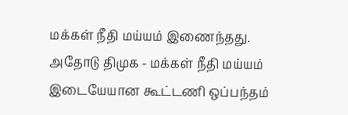மக்கள் நீதி மய்யம் இணைந்தது. அதோடு திமுக - மக்கள் நீதி மய்யம் இடையேயான கூட்டணி ஒப்பந்தம்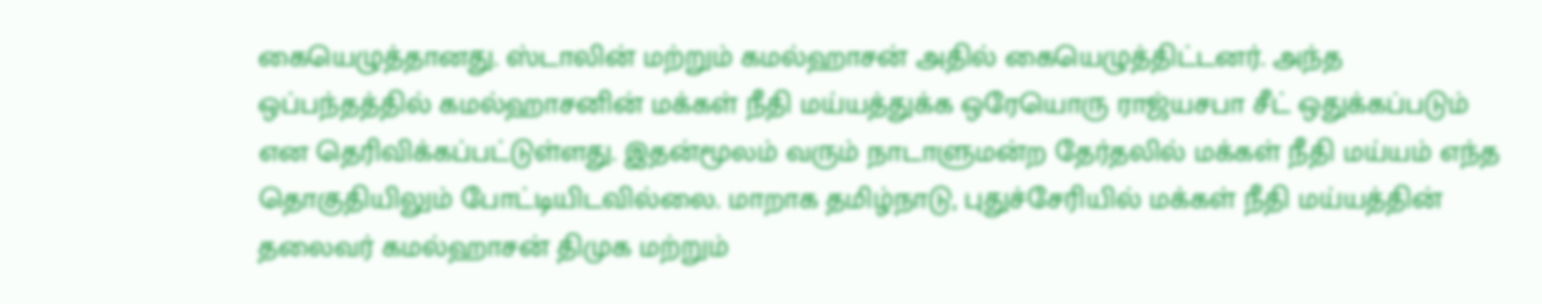கையெழுத்தானது. ஸ்டாலின் மற்றும் கமல்ஹாசன் அதில் கையெழுத்திட்டனர். அந்த ஒப்பந்தத்தில் கமல்ஹாசனின் மக்கள் நீதி மய்யத்துக்க ஒரேயொரு ராஜ்யசபா சீட் ஒதுக்கப்படும் என தெரிவிக்கப்பட்டுள்ளது. இதன்மூலம் வரும் நாடாளுமன்ற தேர்தலில் மக்கள் நீதி மய்யம் எந்த தொகுதியிலும் போட்டியிடவில்லை. மாறாக தமிழ்நாடு, புதுச்சேரியில் மக்கள் நீதி மய்யத்தின் தலைவர் கமல்ஹாசன் திமுக மற்றும்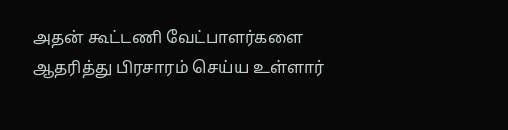அதன் கூட்டணி வேட்பாளர்களை ஆதரித்து பிரசாரம் செய்ய உள்ளார்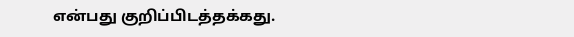என்பது குறிப்பிடத்தக்கது.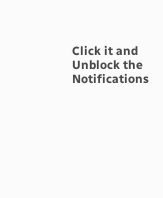Click it and Unblock the Notifications